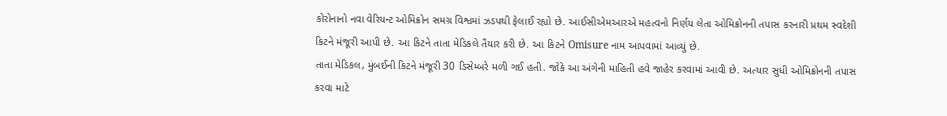કોરોનાનો નવા વેરિયન્ટ ઓમિક્રોન સમગ્ર વિશ્વમાં ઝડપથી ફેલાઈ રહ્યો છે. આઈસીએમઆરએ મહત્વનો નિર્ણય લેતા ઓમિક્રોનની તપાસ કરનારી પ્રથમ સ્વદેશી કિટને મંજૂરી આપી છે. આ કિટને તાતા મેડિકલે તૈયાર કરી છે. આ કિટને Omisure નામ આપવામાં આવ્યું છે.
તાતા મેડિકલ, મુંબઈની કિટને મંજૂરી 30 ડિસેમ્બરે મળી ગઈ હતી. જોકે આ અંગેની માહિતી હવે જાહેર કરવામાં આવી છે. અત્યાર સુધી ઓમિક્રોનની તપાસ કરવા માટે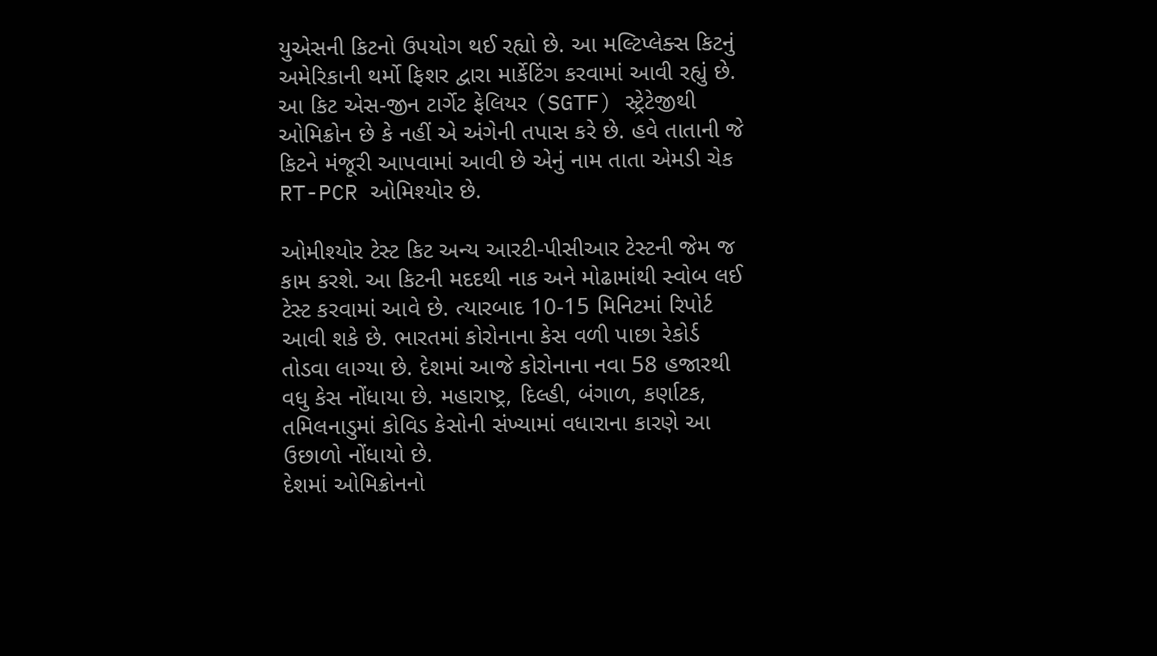યુએસની કિટનો ઉપયોગ થઈ રહ્યો છે. આ મલ્ટિપ્લેક્સ કિટનું અમેરિકાની થર્મો ફિશર દ્વારા માર્કેટિંગ કરવામાં આવી રહ્યું છે. આ કિટ એસ-જીન ટાર્ગેટ ફેલિયર (SGTF) સ્ટ્રેટેજીથી ઓમિક્રોન છે કે નહીં એ અંગેની તપાસ કરે છે. હવે તાતાની જે કિટને મંજૂરી આપવામાં આવી છે એનું નામ તાતા એમડી ચેક RT-PCR ઓમિશ્યોર છે.

ઓમીશ્યોર ટેસ્ટ કિટ અન્ય આરટી-પીસીઆર ટેસ્ટની જેમ જ કામ કરશે. આ કિટની મદદથી નાક અને મોઢામાંથી સ્વોબ લઈ ટેસ્ટ કરવામાં આવે છે. ત્યારબાદ 10-15 મિનિટમાં રિપોર્ટ આવી શકે છે. ભારતમાં કોરોનાના કેસ વળી પાછા રેકોર્ડ તોડવા લાગ્યા છે. દેશમાં આજે કોરોનાના નવા 58 હજારથી વધુ કેસ નોંધાયા છે. મહારાષ્ટ્ર, દિલ્હી, બંગાળ, કર્ણાટક, તમિલનાડુમાં કોવિડ કેસોની સંખ્યામાં વધારાના કારણે આ ઉછાળો નોંધાયો છે.
દેશમાં ઓમિક્રોનનો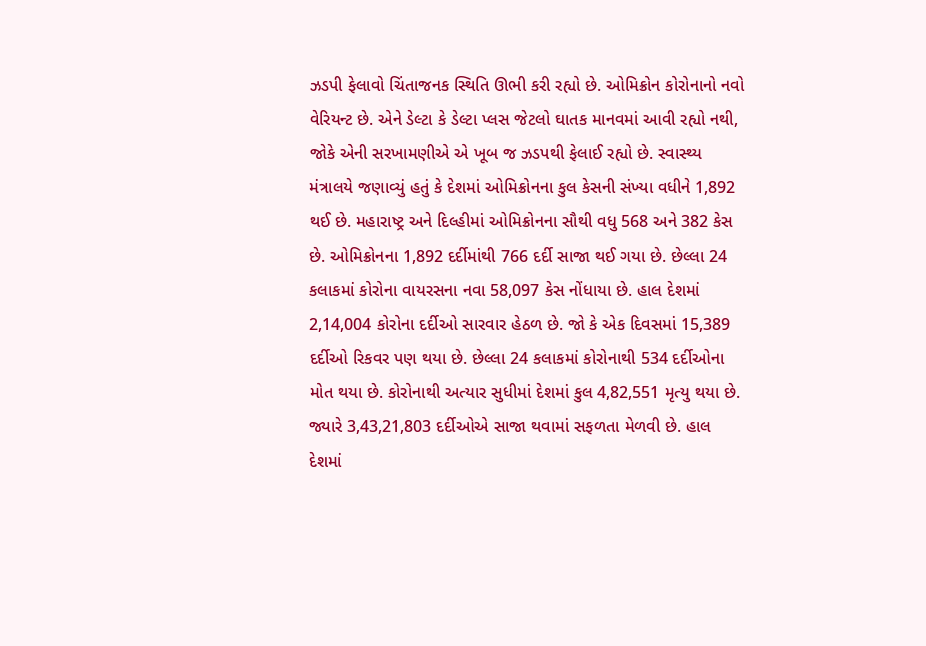ઝડપી ફેલાવો ચિંતાજનક સ્થિતિ ઊભી કરી રહ્યો છે. ઓમિક્રોન કોરોનાનો નવો વેરિયન્ટ છે. એને ડેલ્ટા કે ડેલ્ટા પ્લસ જેટલો ઘાતક માનવમાં આવી રહ્યો નથી, જોકે એની સરખામણીએ એ ખૂબ જ ઝડપથી ફેલાઈ રહ્યો છે. સ્વાસ્થ્ય મંત્રાલયે જણાવ્યું હતું કે દેશમાં ઓમિક્રોનના કુલ કેસની સંખ્યા વધીને 1,892 થઈ છે. મહારાષ્ટ્ર અને દિલ્હીમાં ઓમિક્રોનના સૌથી વધુ 568 અને 382 કેસ છે. ઓમિક્રોનના 1,892 દર્દીમાંથી 766 દર્દી સાજા થઈ ગયા છે. છેલ્લા 24 કલાકમાં કોરોના વાયરસના નવા 58,097 કેસ નોંધાયા છે. હાલ દેશમાં 2,14,004 કોરોના દર્દીઓ સારવાર હેઠળ છે. જો કે એક દિવસમાં 15,389 દર્દીઓ રિકવર પણ થયા છે. છેલ્લા 24 કલાકમાં કોરોનાથી 534 દર્દીઓના મોત થયા છે. કોરોનાથી અત્યાર સુધીમાં દેશમાં કુલ 4,82,551 મૃત્યુ થયા છે. જ્યારે 3,43,21,803 દર્દીઓએ સાજા થવામાં સફળતા મેળવી છે. હાલ દેશમાં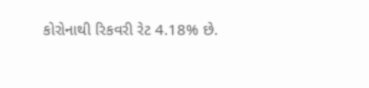કોરોનાથી રિકવરી રેટ 4.18% છે.